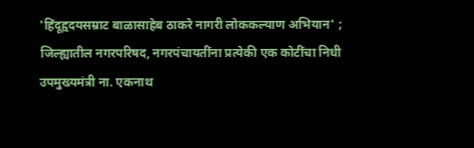'हिंदूहृदयसम्राट बाळासाहेब ठाकरे नागरी लोककल्याण अभियान' ;
जिल्ह्यातील नगरपरिषद, नगरपंचायतींना प्रत्येकी एक कोटींचा निधी
उपमुख्यमंत्री ना. एकनाथ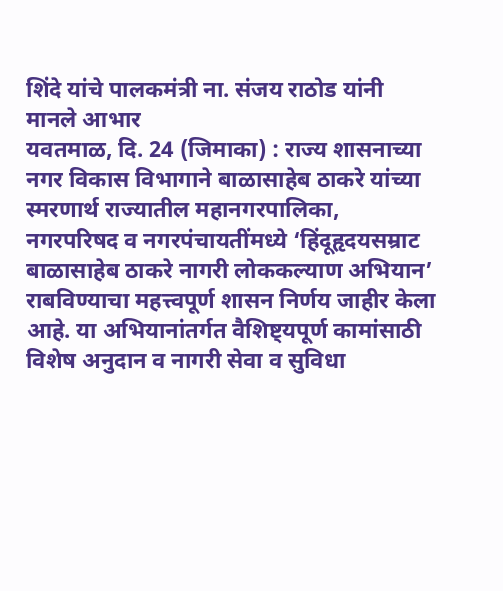शिंदे यांचे पालकमंत्री ना. संजय राठोड यांनी मानले आभार
यवतमाळ, दि. 24 (जिमाका) : राज्य शासनाच्या नगर विकास विभागाने बाळासाहेब ठाकरे यांच्या स्मरणार्थ राज्यातील महानगरपालिका, नगरपरिषद व नगरपंचायतींमध्ये ‘हिंदूहृदयसम्राट बाळासाहेब ठाकरे नागरी लोककल्याण अभियान’ राबविण्याचा महत्त्वपूर्ण शासन निर्णय जाहीर केला आहे. या अभियानांतर्गत वैशिष्ट्यपूर्ण कामांसाठी विशेष अनुदान व नागरी सेवा व सुविधा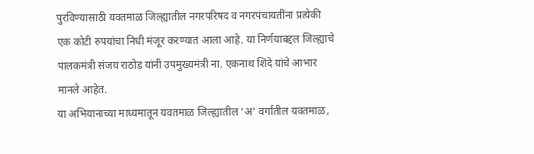पुरविण्यासाठी यवतमाळ जिल्ह्यातील नगरपरिषद व नगरपंचायतींना प्रत्येकी एक कोटी रुपयांचा निधी मंजूर करण्यात आला आहे. या निर्णयाबद्दल जिल्ह्याचे पालकमंत्री संजय राठोड यांनी उपमुख्यमंत्री ना. एकनाथ शिंदे यांचे आभार मानले आहेत.
या अभियानाच्या माध्यमातून यवतमाळ जिल्ह्यातील ‘अ’ वर्गातील यवतमाळ,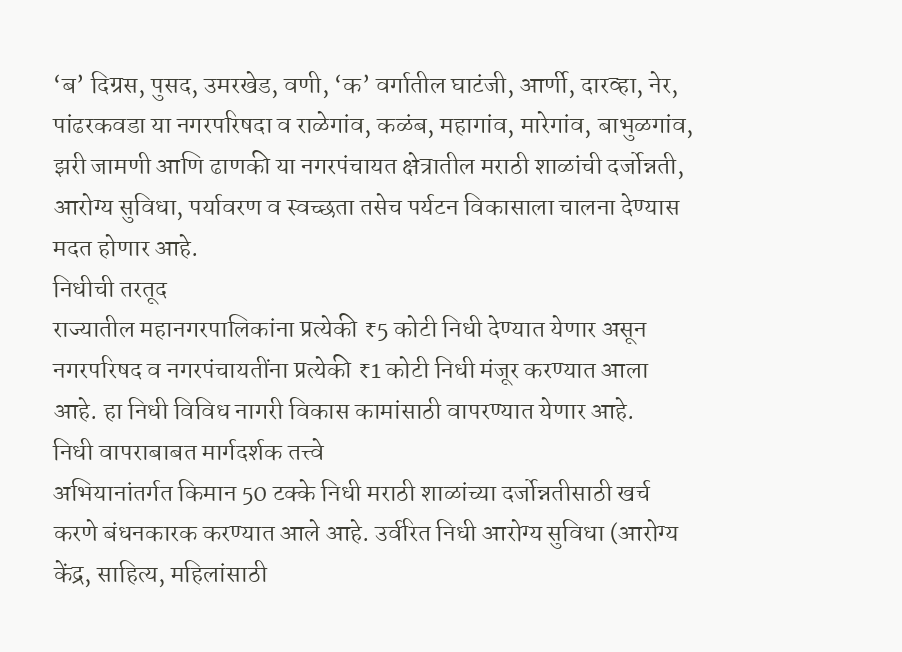‘ब’ दिग्रस, पुसद, उमरखेड, वणी, ‘क’ वर्गातील घाटंजी, आर्णी, दारव्हा, नेर, पांढरकवडा या नगरपरिषदा व राळेगांव, कळंब, महागांव, मारेगांव, बाभुळगांव, झरी जामणी आणि ढाणकी या नगरपंचायत क्षेत्रातील मराठी शाळांची दर्जोन्नती, आरोग्य सुविधा, पर्यावरण व स्वच्छता तसेच पर्यटन विकासाला चालना देण्यास मदत होणार आहे.
निधीची तरतूद
राज्यातील महानगरपालिकांना प्रत्येकी ₹5 कोटी निधी देण्यात येणार असून नगरपरिषद व नगरपंचायतींना प्रत्येकी ₹1 कोटी निधी मंजूर करण्यात आला आहे. हा निधी विविध नागरी विकास कामांसाठी वापरण्यात येणार आहे.
निधी वापराबाबत मार्गदर्शक तत्त्वे
अभियानांतर्गत किमान 50 टक्के निधी मराठी शाळांच्या दर्जोन्नतीसाठी खर्च करणे बंधनकारक करण्यात आले आहे. उर्वरित निधी आरोग्य सुविधा (आरोग्य केंद्र, साहित्य, महिलांसाठी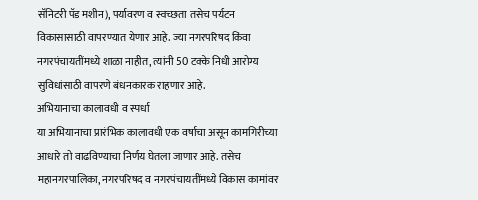सॅनिटरी पॅड मशीन), पर्यावरण व स्वच्छता तसेच पर्यटन विकासासाठी वापरण्यात येणार आहे. ज्या नगरपरिषद किंवा नगरपंचायतींमध्ये शाळा नाहीत, त्यांनी 50 टक्के निधी आरोग्य सुविधांसाठी वापरणे बंधनकारक राहणार आहे.
अभियानाचा कालावधी व स्पर्धा
या अभियानाचा प्रारंभिक कालावधी एक वर्षाचा असून कामगिरीच्या आधारे तो वाढविण्याचा निर्णय घेतला जाणार आहे. तसेच महानगरपालिका, नगरपरिषद व नगरपंचायतींमध्ये विकास कामांवर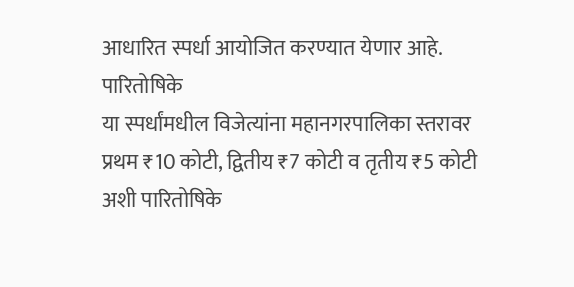आधारित स्पर्धा आयोजित करण्यात येणार आहे.
पारितोषिके
या स्पर्धांमधील विजेत्यांना महानगरपालिका स्तरावर प्रथम ₹10 कोटी, द्वितीय ₹7 कोटी व तृतीय ₹5 कोटी अशी पारितोषिके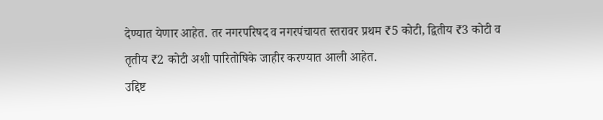देण्यात येणार आहेत. तर नगरपरिषद व नगरपंचायत स्तरावर प्रथम ₹5 कोटी, द्वितीय ₹3 कोटी व तृतीय ₹2 कोटी अशी पारितोषिके जाहीर करण्यात आली आहेत.
उद्दिष्ट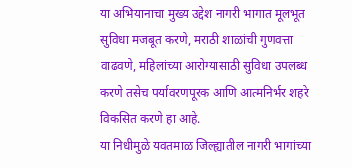या अभियानाचा मुख्य उद्देश नागरी भागात मूलभूत सुविधा मजबूत करणे, मराठी शाळांची गुणवत्ता वाढवणे, महिलांच्या आरोग्यासाठी सुविधा उपलब्ध करणे तसेच पर्यावरणपूरक आणि आत्मनिर्भर शहरे विकसित करणे हा आहे.
या निधीमुळे यवतमाळ जिल्ह्यातील नागरी भागांच्या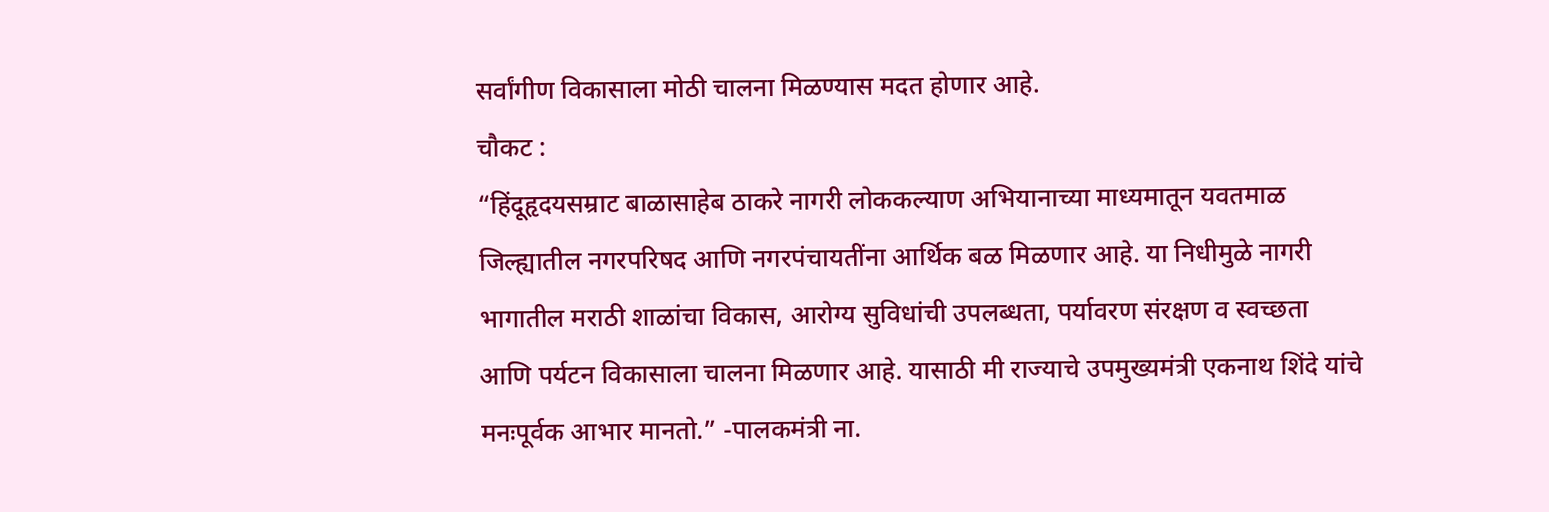सर्वांगीण विकासाला मोठी चालना मिळण्यास मदत होणार आहे.
चौकट :
“हिंदूहृदयसम्राट बाळासाहेब ठाकरे नागरी लोककल्याण अभियानाच्या माध्यमातून यवतमाळ जिल्ह्यातील नगरपरिषद आणि नगरपंचायतींना आर्थिक बळ मिळणार आहे. या निधीमुळे नागरी भागातील मराठी शाळांचा विकास, आरोग्य सुविधांची उपलब्धता, पर्यावरण संरक्षण व स्वच्छता आणि पर्यटन विकासाला चालना मिळणार आहे. यासाठी मी राज्याचे उपमुख्यमंत्री एकनाथ शिंदे यांचे मनःपूर्वक आभार मानतो.” -पालकमंत्री ना.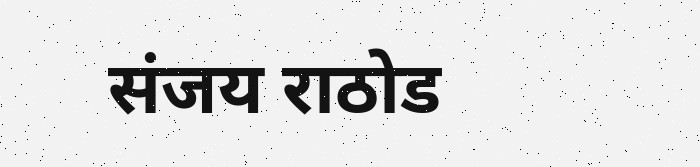संजय राठोड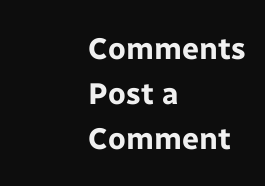Comments
Post a Comment